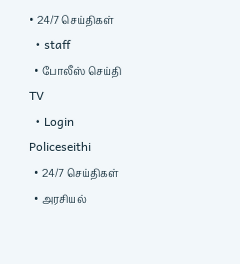• 24/7 செய்திகள்
  • staff
  • போலீஸ் செய்தி TV
  • Login
Policeseithi
  • 24/7 செய்திகள்
  • அரசியல்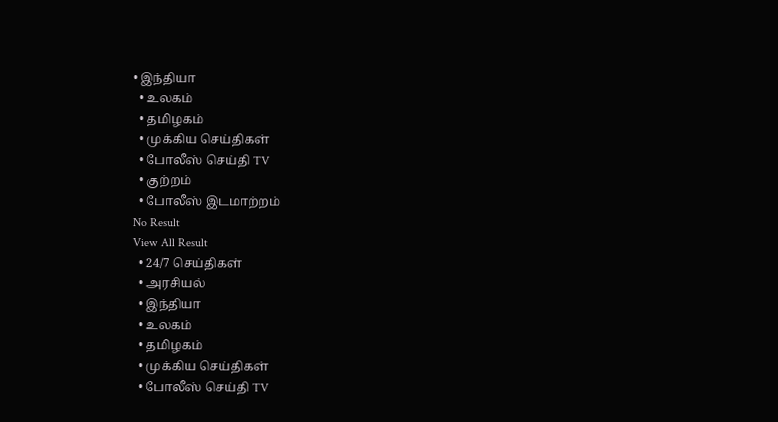• இந்தியா
  • உலகம்
  • தமிழகம்
  • முக்கிய செய்திகள்
  • போலீஸ் செய்தி TV
  • குற்றம்
  • போலீஸ் இடமாற்றம்
No Result
View All Result
  • 24/7 செய்திகள்
  • அரசியல்
  • இந்தியா
  • உலகம்
  • தமிழகம்
  • முக்கிய செய்திகள்
  • போலீஸ் செய்தி TV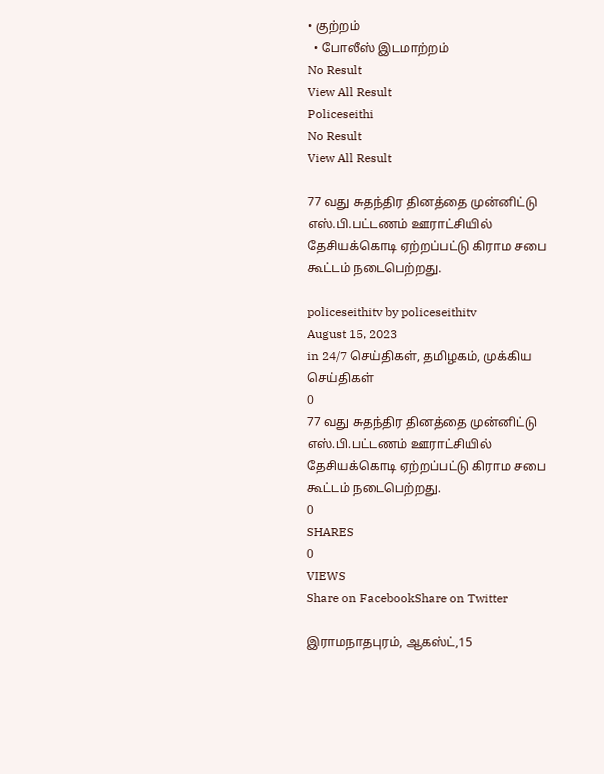• குற்றம்
  • போலீஸ் இடமாற்றம்
No Result
View All Result
Policeseithi
No Result
View All Result

77 வது சுதந்திர தினத்தை முன்னிட்டு எஸ்.பி.பட்டணம் ஊராட்சியில் தேசியக்கொடி ஏற்றப்பட்டு கிராம சபை கூட்டம் நடைபெற்றது.

policeseithitv by policeseithitv
August 15, 2023
in 24/7 செய்திகள், தமிழகம், முக்கிய செய்திகள்
0
77 வது சுதந்திர தினத்தை முன்னிட்டு எஸ்.பி.பட்டணம் ஊராட்சியில் தேசியக்கொடி ஏற்றப்பட்டு கிராம சபை கூட்டம் நடைபெற்றது.
0
SHARES
0
VIEWS
Share on FacebookShare on Twitter

இராமநாதபுரம், ஆகஸ்ட்,15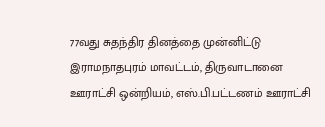77வது சுதந்திர தினத்தை முன்னிட்டு இராமநாதபுரம் மாவட்டம், திருவாடானை ஊராட்சி ஒன்றியம், எஸ்.பி.பட்டணம் ஊராட்சி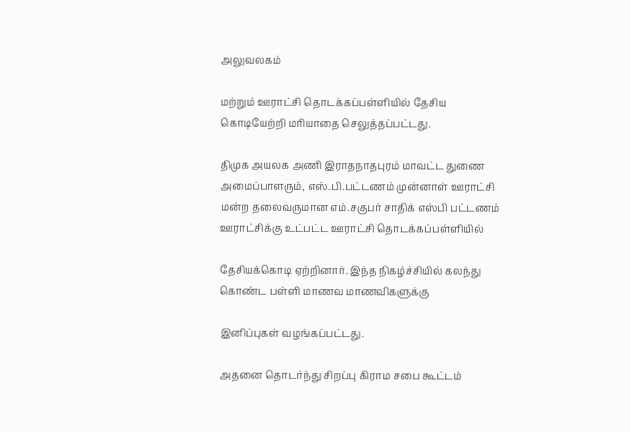அலுவலகம்

மற்றும் ஊராட்சி தொடக்கப்பள்ளியில் தேசிய கொடியேற்றி மரியாதை செலுத்தப்பட்டது.

திமுக அயலக அணி இராதநாதபுரம் மாவட்ட துணை அமைப்பாளரும், எஸ்.பி.பட்டணம் முன்னாள் ஊராட்சி மன்ற தலைவருமான எம்.சகுபர் சாதிக் எஸ்பி பட்டணம் ஊராட்சிக்கு உட்பட்ட ஊராட்சி தொடக்கப்பள்ளியில்

தேசியக்கொடி ஏற்றினார். இந்த நிகழ்ச்சியில் கலந்து கொண்ட பள்ளி மாணவ மாணவிகளுக்கு

இனிப்புகள் வழங்கப்பட்டது.

அதனை தொடர்ந்து சிறப்பு கிராம சபை கூட்டம்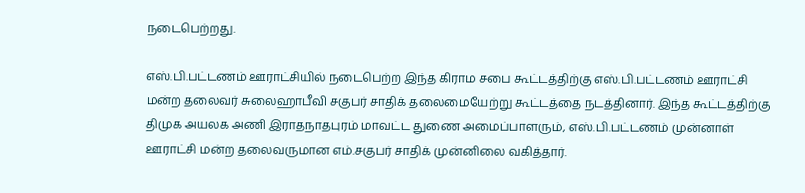நடைபெற்றது.

எஸ்.பி.பட்டணம் ஊராட்சியில் நடைபெற்ற இந்த கிராம சபை கூட்டத்திற்கு எஸ்.பி.பட்டணம் ஊராட்சி மன்ற தலைவர் சுலைஹாபீவி சகுபர் சாதிக் தலைமையேற்று கூட்டத்தை நடத்தினார். இந்த கூட்டத்திற்கு திமுக அயலக அணி இராதநாதபுரம் மாவட்ட துணை அமைப்பாளரும், எஸ்.பி.பட்டணம் முன்னாள் ஊராட்சி மன்ற தலைவருமான எம்.சகுபர் சாதிக் முன்னிலை வகித்தார்.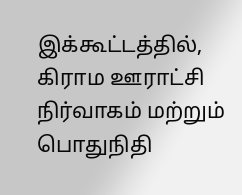இக்கூட்டத்தில், கிராம ஊராட்சி நிர்வாகம் மற்றும் பொதுநிதி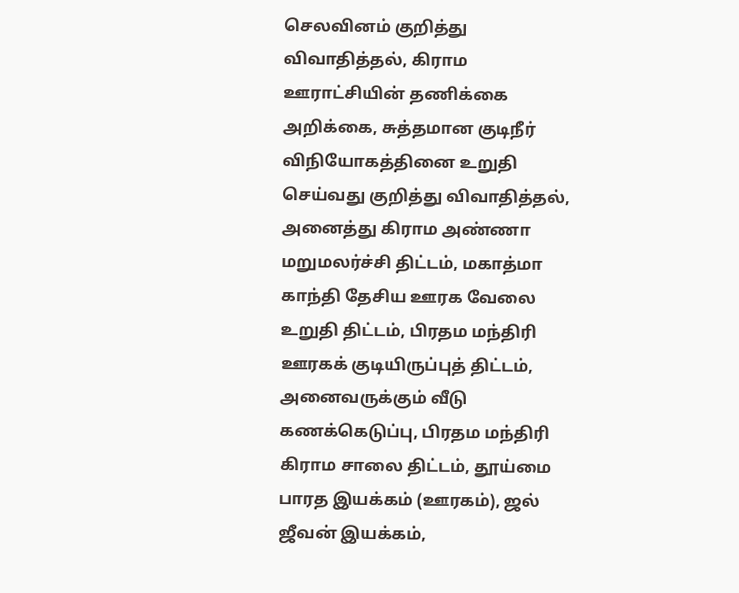செலவினம் குறித்து விவாதித்தல், கிராம ஊராட்சியின் தணிக்கை அறிக்கை, சுத்தமான குடிநீர் விநியோகத்தினை உறுதி செய்வது குறித்து விவாதித்தல், அனைத்து கிராம அண்ணா மறுமலர்ச்சி திட்டம், மகாத்மா காந்தி தேசிய ஊரக வேலை உறுதி திட்டம், பிரதம மந்திரி ஊரகக் குடியிருப்புத் திட்டம், அனைவருக்கும் வீடு கணக்கெடுப்பு, பிரதம மந்திரி கிராம சாலை திட்டம், தூய்மை பாரத இயக்கம் (ஊரகம்), ஜல் ஜீவன் இயக்கம்,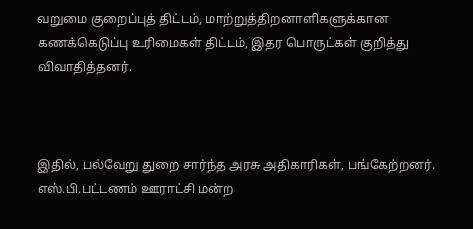வறுமை குறைப்புத் திட்டம், மாற்றுத்திறனாளிகளுக்கான கணக்கெடுப்பு உரிமைகள் திட்டம், இதர பொருட்கள் குறித்து விவாதித்தனர்.



இதில், பல்வேறு துறை சார்ந்த அரசு அதிகாரிகள், பங்கேற்றனர். எஸ்.பி.பட்டணம் ஊராட்சி மன்ற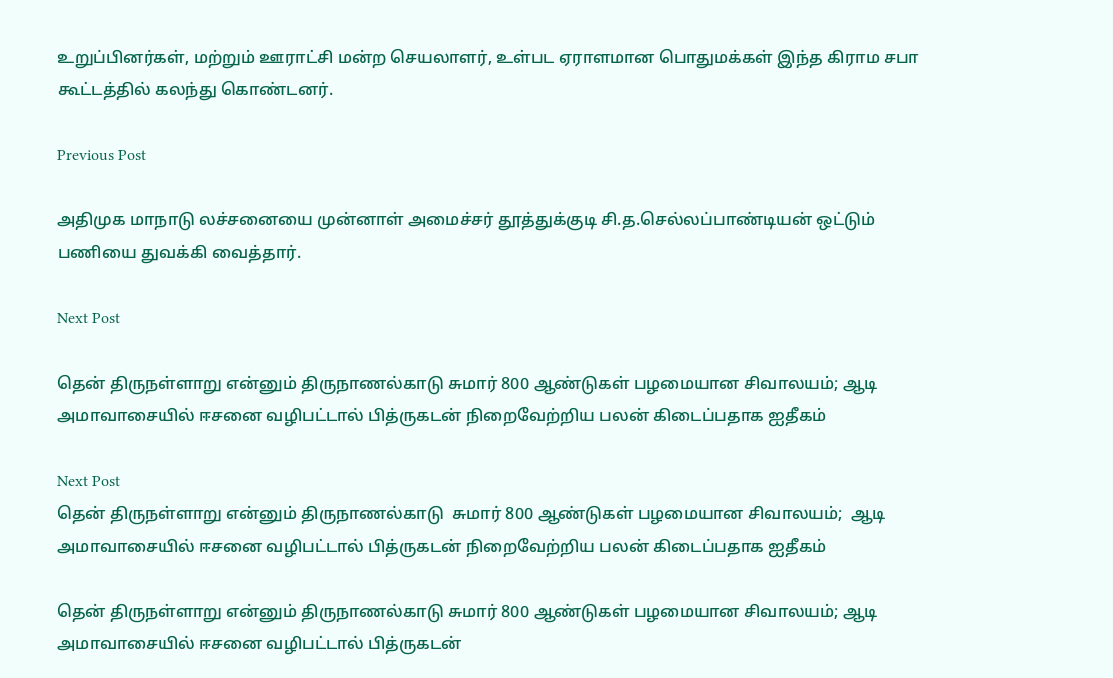உறுப்பினர்கள், மற்றும் ஊராட்சி மன்ற செயலாளர், உள்பட ஏராளமான பொதுமக்கள் இந்த கிராம சபா கூட்டத்தில் கலந்து கொண்டனர்.

Previous Post

அதிமுக மாநாடு லச்சனையை முன்னாள் அமைச்சர் தூத்துக்குடி சி.த.செல்லப்பாண்டியன் ஒட்டும் பணியை துவக்கி வைத்தார்.

Next Post

தென் திருநள்ளாறு என்னும் திருநாணல்காடு சுமார் 800 ஆண்டுகள் பழமையான சிவாலயம்; ஆடி அமாவாசையில் ஈசனை வழிபட்டால் பித்ருகடன் நிறைவேற்றிய பலன் கிடைப்பதாக ஐதீகம்

Next Post
தென் திருநள்ளாறு என்னும் திருநாணல்காடு  சுமார் 800 ஆண்டுகள் பழமையான சிவாலயம்;  ஆடி அமாவாசையில் ஈசனை வழிபட்டால் பித்ருகடன் நிறைவேற்றிய பலன் கிடைப்பதாக ஐதீகம்

தென் திருநள்ளாறு என்னும் திருநாணல்காடு சுமார் 800 ஆண்டுகள் பழமையான சிவாலயம்; ஆடி அமாவாசையில் ஈசனை வழிபட்டால் பித்ருகடன்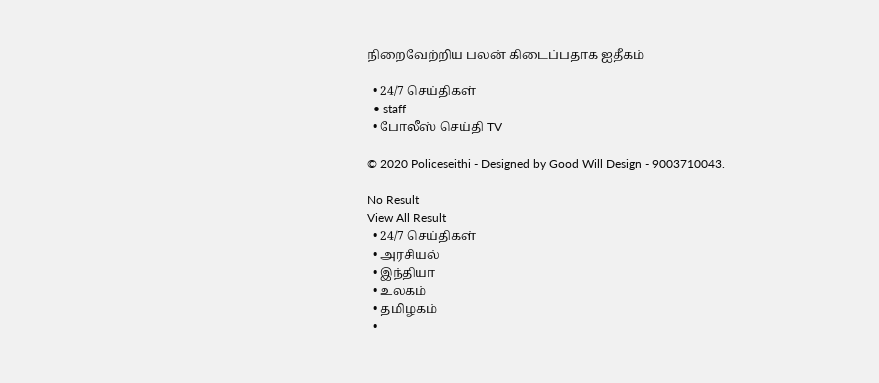நிறைவேற்றிய பலன் கிடைப்பதாக ஐதீகம்

  • 24/7 செய்திகள்
  • staff
  • போலீஸ் செய்தி TV

© 2020 Policeseithi - Designed by Good Will Design - 9003710043.

No Result
View All Result
  • 24/7 செய்திகள்
  • அரசியல்
  • இந்தியா
  • உலகம்
  • தமிழகம்
  •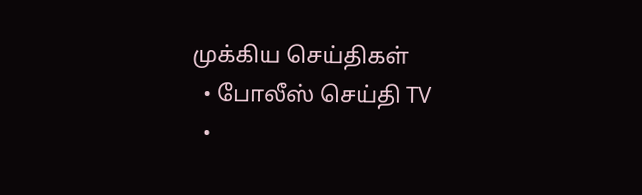முக்கிய செய்திகள்
  • போலீஸ் செய்தி TV
  •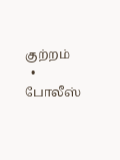குற்றம்
  • போலீஸ்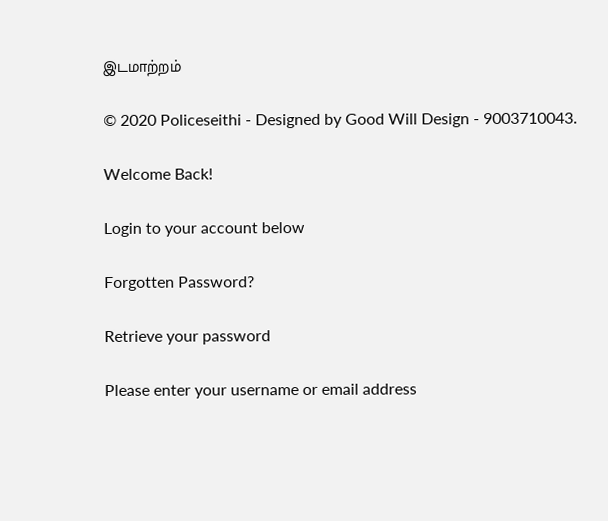இடமாற்றம்

© 2020 Policeseithi - Designed by Good Will Design - 9003710043.

Welcome Back!

Login to your account below

Forgotten Password?

Retrieve your password

Please enter your username or email address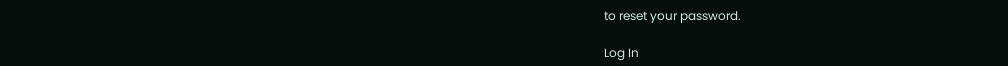to reset your password.

Log In